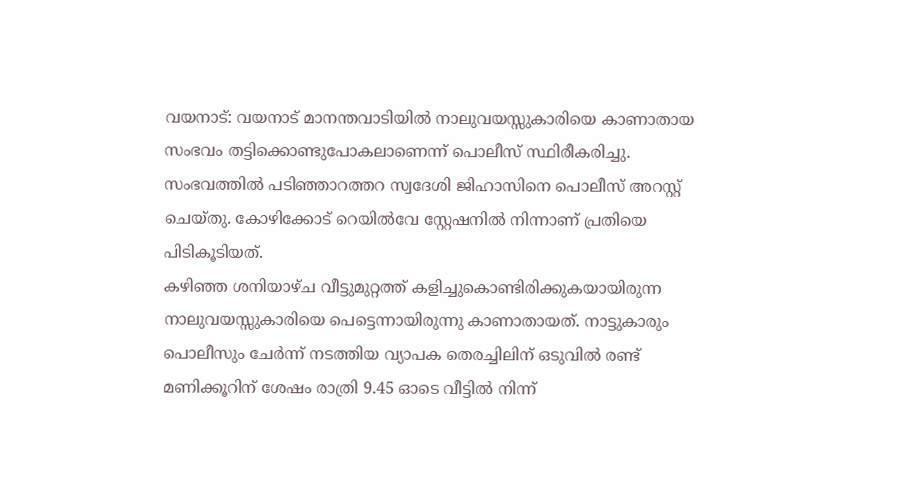വയനാട്: വയനാട് മാനന്തവാടിയിൽ നാലുവയസ്സുകാരിയെ കാണാതായ സംഭവം തട്ടിക്കൊണ്ടുപോകലാണെന്ന് പൊലീസ് സ്ഥിരീകരിച്ചു. സംഭവത്തിൽ പടിഞ്ഞാറത്തറ സ്വദേശി ജിഹാസിനെ പൊലീസ് അറസ്റ്റ് ചെയ്തു. കോഴിക്കോട് റെയിൽവേ സ്റ്റേഷനിൽ നിന്നാണ് പ്രതിയെ പിടികൂടിയത്.
കഴിഞ്ഞ ശനിയാഴ്ച വീട്ടുമുറ്റത്ത് കളിച്ചുകൊണ്ടിരിക്കുകയായിരുന്ന നാലുവയസ്സുകാരിയെ പെട്ടെന്നായിരുന്നു കാണാതായത്. നാട്ടുകാരും പൊലീസും ചേർന്ന് നടത്തിയ വ്യാപക തെരച്ചിലിന് ഒടുവിൽ രണ്ട് മണിക്കൂറിന് ശേഷം രാത്രി 9.45 ഓടെ വീട്ടിൽ നിന്ന്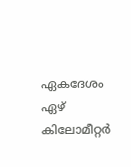ഏകദേശം ഏഴ് കിലോമീറ്റർ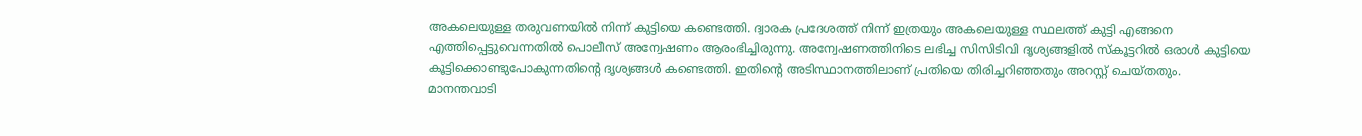അകലെയുള്ള തരുവണയിൽ നിന്ന് കുട്ടിയെ കണ്ടെത്തി. ദ്വാരക പ്രദേശത്ത് നിന്ന് ഇത്രയും അകലെയുള്ള സ്ഥലത്ത് കുട്ടി എങ്ങനെ എത്തിപ്പെട്ടുവെന്നതിൽ പൊലീസ് അന്വേഷണം ആരംഭിച്ചിരുന്നു. അന്വേഷണത്തിനിടെ ലഭിച്ച സിസിടിവി ദൃശ്യങ്ങളിൽ സ്കൂട്ടറിൽ ഒരാൾ കുട്ടിയെ കൂട്ടിക്കൊണ്ടുപോകുന്നതിന്റെ ദൃശ്യങ്ങൾ കണ്ടെത്തി. ഇതിന്റെ അടിസ്ഥാനത്തിലാണ് പ്രതിയെ തിരിച്ചറിഞ്ഞതും അറസ്റ്റ് ചെയ്തതും.
മാനന്തവാടി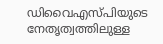ഡിവൈഎസ്പിയുടെ നേതൃത്വത്തിലുള്ള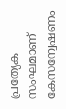പ്രത്യേക സംഘമാണ് കേസന്വേഷണം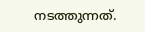നടത്തുന്നത്.